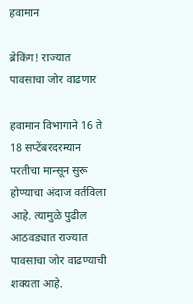हवामान

ब्रेकिंग! राज्यात पावसाचा जोर वाढणार

हवामान विभागाने 16 ते 18 सप्टेंबरदरम्यान परतीचा मान्सून सुरू होण्याचा अंदाज वर्तविला आहे. त्यामुळे पुढील आठवड्यात राज्यात पावसाचा जोर वाढण्याची शक्यता आहे.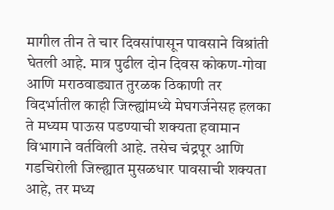मागील तीन ते चार दिवसांपासून पावसाने विश्रांती घेतली आहे. मात्र पुढील दोन दिवस कोकण-गोवा आणि मराठवाड्यात तुरळक ठिकाणी तर विदर्भातील काही जिल्ह्यांमध्ये मेघगर्जनेसह हलका ते मध्यम पाऊस पडण्याची शक्यता हवामान विभागाने वर्तविली आहे. तसेच चंद्रपूर आणि गडचिरोली जिल्ह्यात मुसळधार पावसाची शक्यता आहे, तर मध्य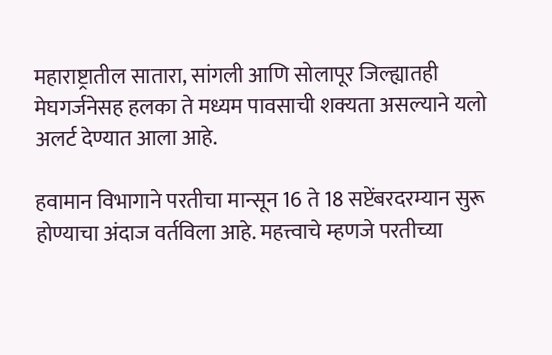महाराष्ट्रातील सातारा, सांगली आणि सोलापूर जिल्ह्यातही मेघगर्जनेसह हलका ते मध्यम पावसाची शक्यता असल्याने यलो अलर्ट देण्यात आला आहे.

हवामान विभागाने परतीचा मान्सून 16 ते 18 सप्टेंबरदरम्यान सुरू होण्याचा अंदाज वर्तविला आहे. महत्त्वाचे म्हणजे परतीच्या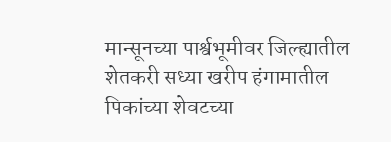मान्सूनच्या पार्श्वभूमीवर जिल्ह्यातील शेतकरी सध्या खरीप हंगामातील पिकांच्या शेवटच्या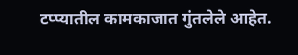टप्प्यातील कामकाजात गुंतलेले आहेत.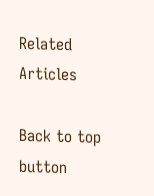Related Articles

Back to top button